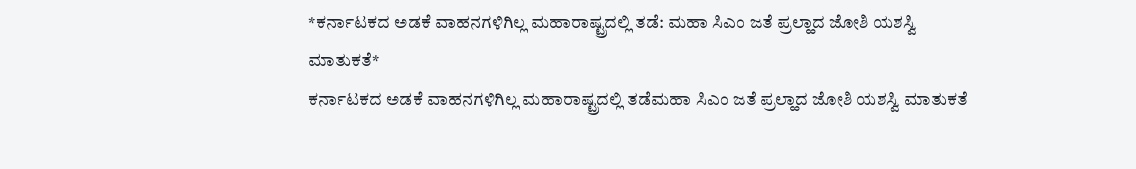*ಕರ್ನಾಟಕದ ಅಡಕೆ ವಾಹನಗಳಿಗಿಲ್ಲ ಮಹಾರಾಷ್ಟ್ರದಲ್ಲಿ ತಡೆ: ಮಹಾ ಸಿಎಂ ಜತೆ ಪ್ರಲ್ಹಾದ ಜೋಶಿ ಯಶಸ್ವಿ ಮಾತುಕತೆ*
ಕರ್ನಾಟಕದ ಅಡಕೆ ವಾಹನಗಳಿಗಿಲ್ಲ ಮಹಾರಾಷ್ಟ್ರದಲ್ಲಿ ತಡೆಮಹಾ ಸಿಎಂ ಜತೆ ಪ್ರಲ್ಹಾದ ಜೋಶಿ ಯಶಸ್ವಿ ಮಾತುಕತೆ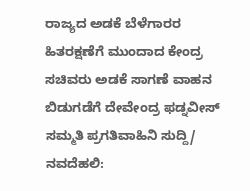ರಾಜ್ಯದ ಅಡಕೆ ಬೆಳೆಗಾರರ ಹಿತರಕ್ಷಣೆಗೆ ಮುಂದಾದ ಕೇಂದ್ರ ಸಚಿವರು ಅಡಕೆ ಸಾಗಣೆ ವಾಹನ ಬಿಡುಗಡೆಗೆ ದೇವೇಂದ್ರ ಫಡ್ನವೀಸ್ ಸಮ್ಮತಿ ಪ್ರಗತಿವಾಹಿನಿ ಸುದ್ದಿ/ ನವದೆಹಲಿ: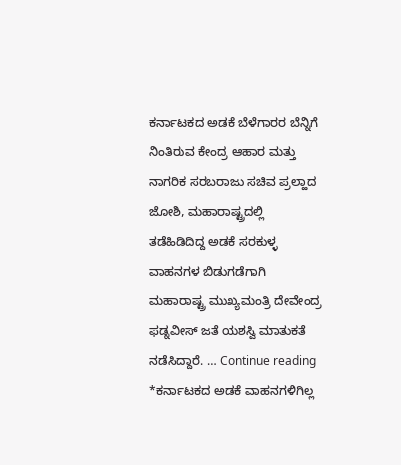ಕರ್ನಾಟಕದ ಅಡಕೆ ಬೆಳೆಗಾರರ ಬೆನ್ನಿಗೆ ನಿಂತಿರುವ ಕೇಂದ್ರ ಆಹಾರ ಮತ್ತು ನಾಗರಿಕ ಸರಬರಾಜು ಸಚಿವ ಪ್ರಲ್ಹಾದ ಜೋಶಿ, ಮಹಾರಾಷ್ಟ್ರದಲ್ಲಿ ತಡೆಹಿಡಿದಿದ್ದ ಅಡಕೆ ಸರಕುಳ್ಳ ವಾಹನಗಳ ಬಿಡುಗಡೆಗಾಗಿ ಮಹಾರಾಷ್ಟ್ರ ಮುಖ್ಯಮಂತ್ರಿ ದೇವೇಂದ್ರ ಫಡ್ನವೀಸ್ ಜತೆ ಯಶಸ್ವಿ ಮಾತುಕತೆ ನಡೆಸಿದ್ದಾರೆ. … Continue reading *ಕರ್ನಾಟಕದ ಅಡಕೆ ವಾಹನಗಳಿಗಿಲ್ಲ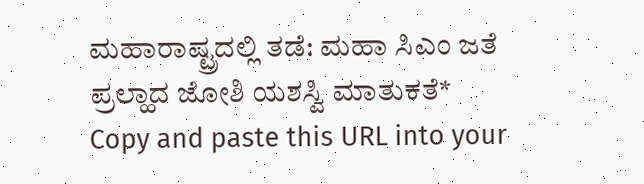ಮಹಾರಾಷ್ಟ್ರದಲ್ಲಿ ತಡೆ: ಮಹಾ ಸಿಎಂ ಜತೆ ಪ್ರಲ್ಹಾದ ಜೋಶಿ ಯಶಸ್ವಿ ಮಾತುಕತೆ*
Copy and paste this URL into your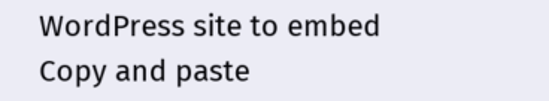WordPress site to embed
Copy and paste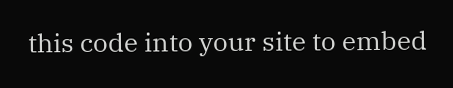this code into your site to embed